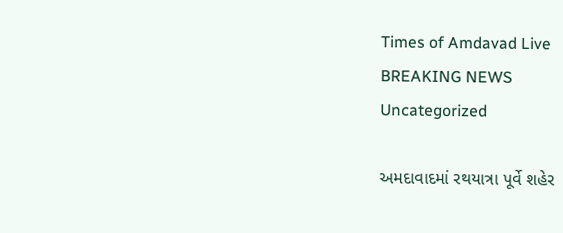Times of Amdavad Live
BREAKING NEWS
Uncategorized

અમદાવાદમાં રથયાત્રા પૂર્વે શહેર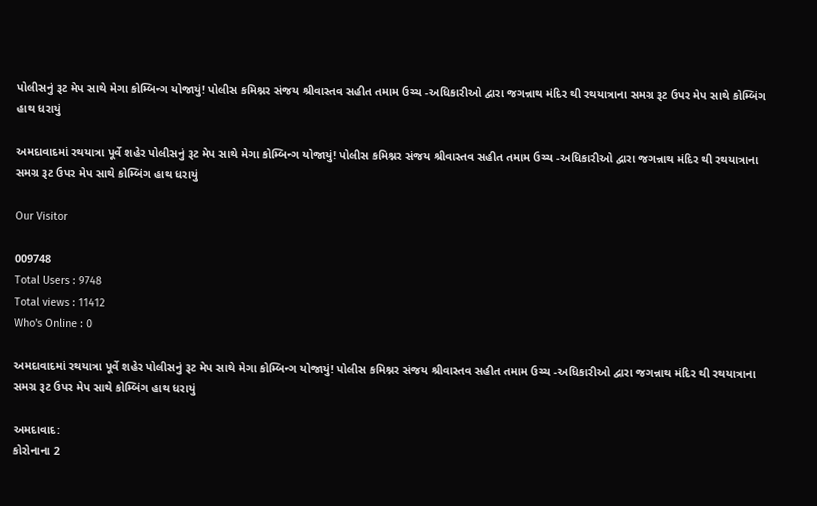પોલીસનું રૂટ મેપ સાથે મેગા કોમ્બિન્ગ યોજાયું! પોલીસ કમિશ્નર સંજય શ્રીવાસ્તવ સહીત તમામ ઉચ્ચ -અધિકારીઓ દ્વારા જગન્નાથ મંદિર થી રથયાત્રાના સમગ્ર રૂટ ઉપર મેપ સાથે કોમ્બિંગ હાથ ધરાયું

અમદાવાદમાં રથયાત્રા પૂર્વે શહેર પોલીસનું રૂટ મેપ સાથે મેગા કોમ્બિન્ગ યોજાયું! પોલીસ કમિશ્નર સંજય શ્રીવાસ્તવ સહીત તમામ ઉચ્ચ -અધિકારીઓ દ્વારા જગન્નાથ મંદિર થી રથયાત્રાના સમગ્ર રૂટ ઉપર મેપ સાથે કોમ્બિંગ હાથ ધરાયું

Our Visitor

009748
Total Users : 9748
Total views : 11412
Who's Online : 0

અમદાવાદમાં રથયાત્રા પૂર્વે શહેર પોલીસનું રૂટ મેપ સાથે મેગા કોમ્બિન્ગ યોજાયું! પોલીસ કમિશ્નર સંજય શ્રીવાસ્તવ સહીત તમામ ઉચ્ચ -અધિકારીઓ દ્વારા જગન્નાથ મંદિર થી રથયાત્રાના સમગ્ર રૂટ ઉપર મેપ સાથે કોમ્બિંગ હાથ ધરાયું

અમદાવાદ:
કોરોનાના 2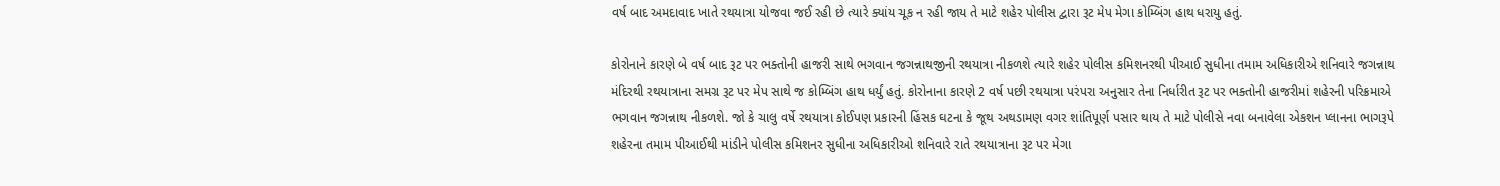વર્ષ બાદ અમદાવાદ ખાતે રથયાત્રા યોજવા જઈ રહી છે ત્યારે ક્યાંય ચૂક ન રહી જાય તે માટે શહેર પોલીસ દ્વારા રૂટ મેપ મેગા કોમ્બિંગ હાથ ધરાયુ હતું.

કોરોનાને કારણે બે વર્ષ બાદ રૂટ પર ભક્તોની હાજરી સાથે ભગવાન જગન્નાથજીની રથયાત્રા નીકળશે ત્યારે શહેર પોલીસ કમિશનરથી પીઆઈ સુધીના તમામ અધિકારીએ શનિવારે જગન્નાથ મંદિરથી રથયાત્રાના સમગ્ર રૂટ પર મેપ સાથે જ કોમ્બિંગ હાથ ધર્યું હતું. કોરોનાના કારણે 2 વર્ષ પછી રથયાત્રા પરંપરા અનુસાર તેના નિર્ધારીત રૂટ પર ભક્તોની હાજરીમાં શહેરની પરિક્રમાએ ભગવાન જગન્નાથ નીકળશે. જો કે ચાલુ વર્ષે રથયાત્રા કોઈપણ પ્રકારની હિંસક ઘટના કે જૂથ અથડામણ વગર શાંતિપૂર્ણ પસાર થાય તે માટે પોલીસે નવા બનાવેલા એકશન પ્લાનના ભાગરૂપે શહેરના તમામ પીઆઈથી માંડીને પોલીસ કમિશનર સુધીના અધિકારીઓ શનિવારે રાતે રથયાત્રાના રૂટ પર મેગા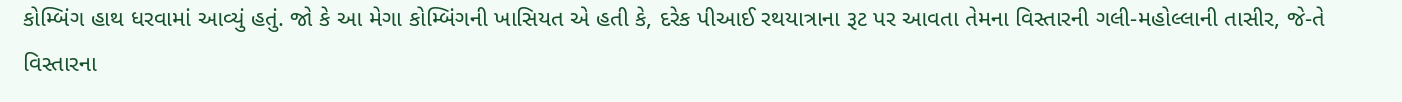કોમ્બિંગ હાથ ધરવામાં આવ્યું હતું. જો કે આ મેગા કોમ્બિંગની ખાસિયત એ હતી કે, દરેક પીઆઈ રથયાત્રાના રૂટ પર આવતા તેમના વિસ્તારની ગલી-મહોલ્લાની તાસીર, જે-તે વિસ્તારના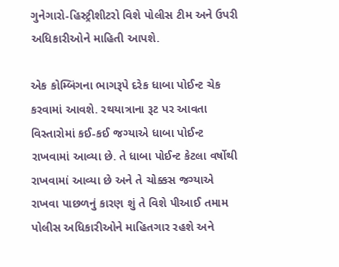ગુનેગારો-હિસ્ટ્રીશીટરો વિશે પોલીસ ટીમ અને ઉપરી અધિકારીઓને માહિતી આપશે.

એક કોમ્બિંગના ભાગરૂપે દરેક ધાબા પોઈન્ટ ચેક કરવામાં આવશે. રથયાત્રાના રૂટ પર આવતા વિસ્તારોમાં કઈ-કઈ જગ્યાએ ધાબા પોઈન્ટ રાખવામાં આવ્યા છે. તે ધાબા પોઈન્ટ કેટલા વર્ષોથી રાખવામાં આવ્યા છે અને તે ચોક્કસ જગ્યાએ રાખવા પાછળનું કારણ શું તે વિશે પીઆઈ તમામ પોલીસ અધિકારીઓને માહિતગાર રહશે અને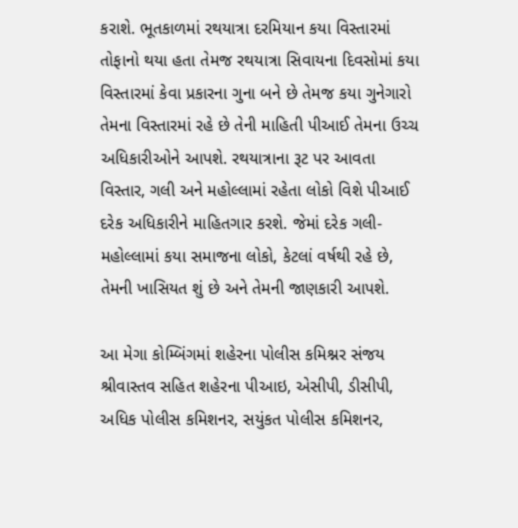કરાશે. ભૂતકાળમાં રથયાત્રા દરમિયાન કયા વિસ્તારમાં તોફાનો થયા હતા તેમજ રથયાત્રા સિવાયના દિવસોમાં કયા વિસ્તારમાં કેવા પ્રકારના ગુના બને છે તેમજ કયા ગુનેગારો તેમના વિસ્તારમાં રહે છે તેની માહિતી પીઆઈ તેમના ઉચ્ચ અધિકારીઓને આપશે. રથયાત્રાના રૂટ પર આવતા વિસ્તાર, ગલી અને મહોલ્લામાં રહેતા લોકો વિશે પીઆઈ દરેક અધિકારીને માહિતગાર કરશે. જેમાં દરેક ગલી-મહોલ્લામાં કયા સમાજના લોકો, કેટલાં વર્ષથી રહે છે, તેમની ખાસિયત શું છે અને તેમની જાણકારી આપશે.

આ મેગા કોમ્બિંગમાં શહેરના પોલીસ કમિશ્નર સંજય શ્રીવાસ્તવ સહિત શહેરના પીઆઇ, એસીપી, ડીસીપી, અધિક પોલીસ કમિશનર, સયુંકત પોલીસ કમિશનર,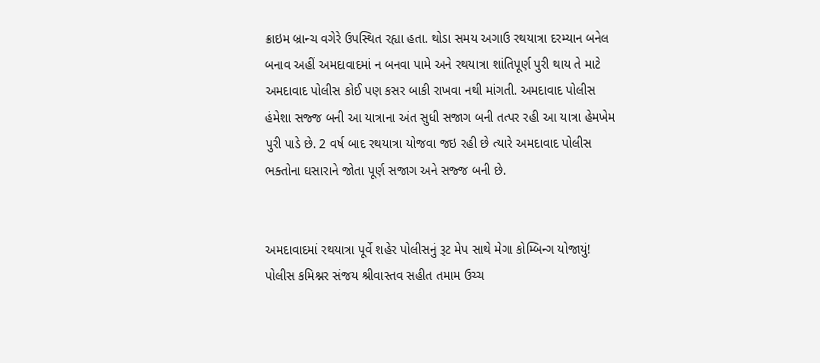ક્રાઇમ બ્રાન્ચ વગેરે ઉપસ્થિત રહ્યા હતા. થોડા સમય અગાઉ રથયાત્રા દરમ્યાન બનેલ બનાવ અહીં અમદાવાદમાં ન બનવા પામે અને રથયાત્રા શાંતિપૂર્ણ પુરી થાય તે માટે અમદાવાદ પોલીસ કોઈ પણ કસર બાકી રાખવા નથી માંગતી. અમદાવાદ પોલીસ હંમેશા સજ્જ બની આ યાત્રાના અંત સુધી સજાગ બની તત્પર રહી આ યાત્રા હેમખેમ પુરી પાડે છે. 2 વર્ષ બાદ રથયાત્રા યોજવા જઇ રહી છે ત્યારે અમદાવાદ પોલીસ ભક્તોના ઘસારાને જોતા પૂર્ણ સજાગ અને સજ્જ બની છે.


અમદાવાદમાં રથયાત્રા પૂર્વે શહેર પોલીસનું રૂટ મેપ સાથે મેગા કોમ્બિન્ગ યોજાયું! પોલીસ કમિશ્નર સંજય શ્રીવાસ્તવ સહીત તમામ ઉચ્ચ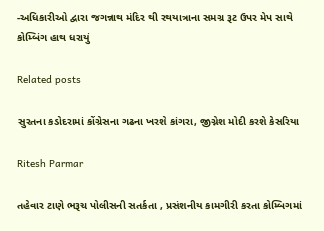-અધિકારીઓ દ્વારા જગન્નાથ મંદિર થી રથયાત્રાના સમગ્ર રૂટ ઉપર મેપ સાથે કોમ્બિંગ હાથ ધરાયું

Related posts

સુરતના કડોદરામાં કોંગ્રેસના ગઢના ખરશે કાંગરા, જીગ્નેશ મોદી કરશે કેસરિયા

Ritesh Parmar

તહેવાર ટાણે ભરૂચ પોલીસની સતર્કતા , પ્રસંશનીય કામગીરી કરતા કોમ્બિગમાં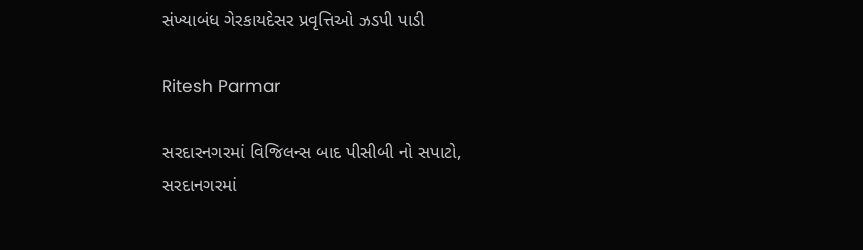સંખ્યાબંધ ગેરકાયદેસર પ્રવૃત્તિઓ ઝડપી પાડી

Ritesh Parmar

સરદારનગરમાં વિજિલન્સ બાદ પીસીબી નો સપાટો,
સરદાનગરમાં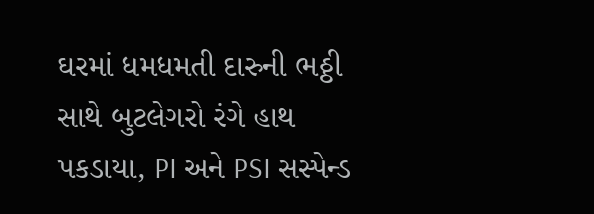ઘરમાં ધમધમતી દારુની ભઠ્ઠી સાથે બુટલેગરો રંગે હાથ પકડાયા, PI અને PSI સસ્પેન્ડ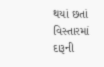થયાં છતાં વિસ્તારમાં દારૂની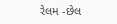રેલમ -છેલ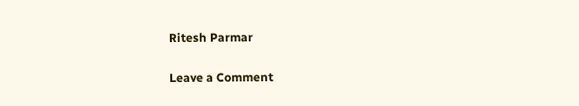Ritesh Parmar

Leave a Comment